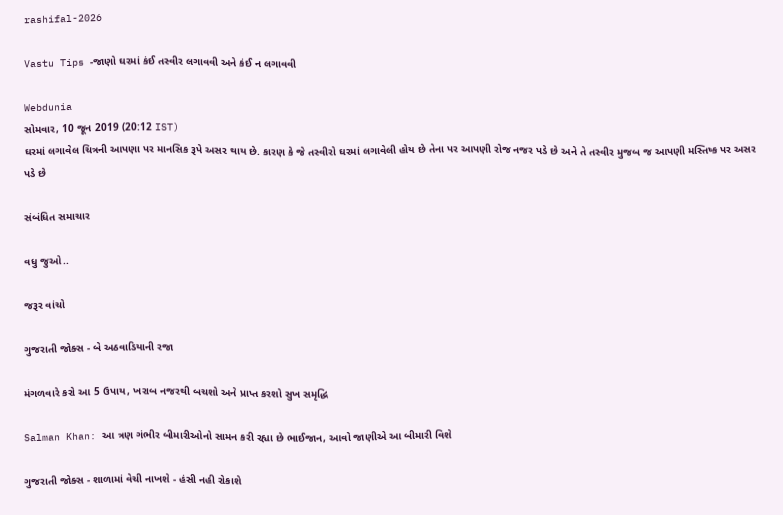rashifal-2026

Vastu Tips -જાણો ઘરમાં કંઈ તસ્વીર લગાવવી અને કંઈ ન લગાવવી

Webdunia
સોમવાર, 10 જૂન 2019 (20:12 IST)
ઘરમાં લગાવેલ ચિત્રની આપણા પર માનસિક રૂપે અસર થાય છે. કારણ કે જે તસ્વીરો ઘરમાં લગાવેલી હોય છે તેના પર આપણી રોજ નજર પડે છે અને તે તસ્વીર મુજબ જ આપણી મસ્તિષ્ક પર અસર પડે છે

સંબંધિત સમાચાર

વધુ જુઓ..

જરૂર વાંચો

ગુજરાતી જોક્સ - બે અઠવાડિયાની રજા

મંગળવારે કરો આ 5 ઉપાય, ખરાબ નજરથી બચશો અને પ્રાપ્ત કરશો સુખ સમૃદ્ધિ

Salman Khan: આ ત્રણ ગંભીર બીમારીઓનો સામન કરી રહ્યા છે ભાઈજાન, આવો જાણીએ આ બીમારી વિશે

ગુજરાતી જોક્સ - શાળામાં વેચી નાખશે - હંસી નહી રોકાશે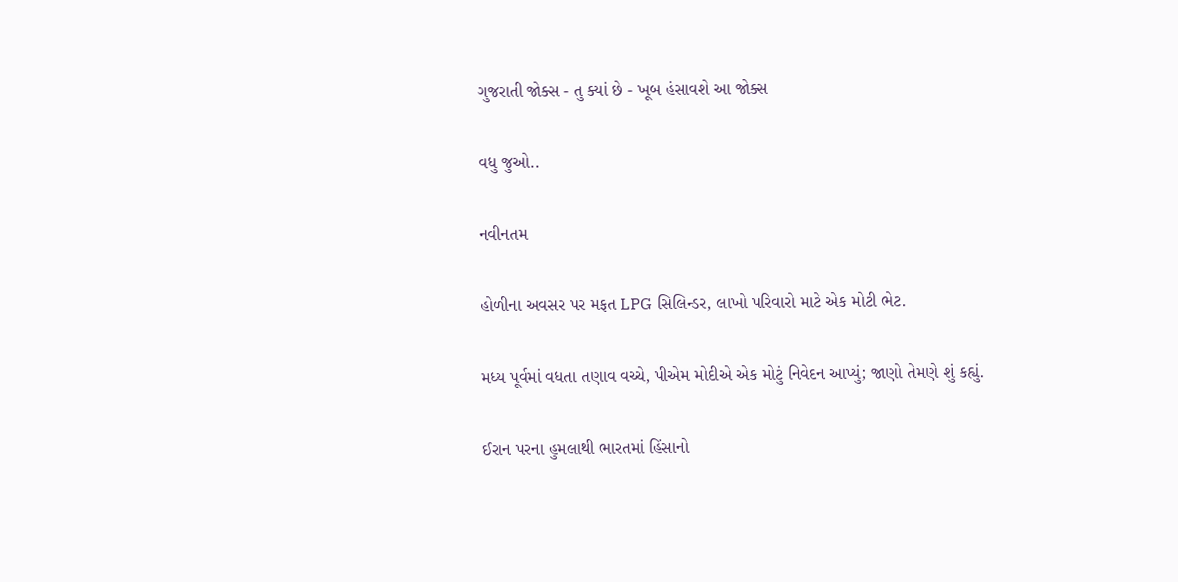ગુજરાતી જોક્સ - તુ ક્યાં છે - ખૂબ હંસાવશે આ જોક્સ

વધુ જુઓ..

નવીનતમ

હોળીના અવસર પર મફત LPG સિલિન્ડર, લાખો પરિવારો માટે એક મોટી ભેટ.

મધ્ય પૂર્વમાં વધતા તણાવ વચ્ચે, પીએમ મોદીએ એક મોટું નિવેદન આપ્યું; જાણો તેમણે શું કહ્યું.

ઈરાન પરના હુમલાથી ભારતમાં હિંસાનો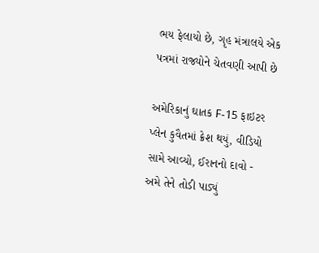ભય ફેલાયો છે, ગૃહ મંત્રાલયે એક પત્રમાં રાજ્યોને ચેતવણી આપી છે

અમેરિકાનું ઘાતક F-15 ફાઇટર પ્લેન કુવૈતમાં ક્રેશ થયું, વીડિયો સામે આવ્યો, ઈરાનનો દાવો - અમે તેને તોડી પાડ્યું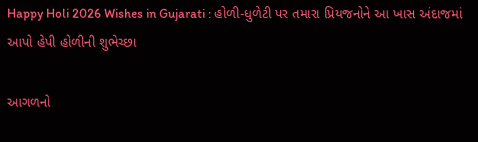Happy Holi 2026 Wishes in Gujarati : હોળી-ધુળેટી પર તમારા પ્રિયજનોને આ ખાસ અંદાજમાં આપો હેપી હોળીની શુભેચ્છા

આગળનો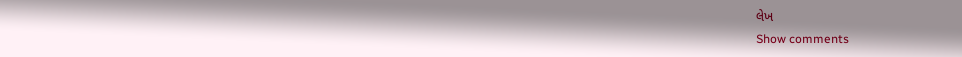લેખ
Show comments